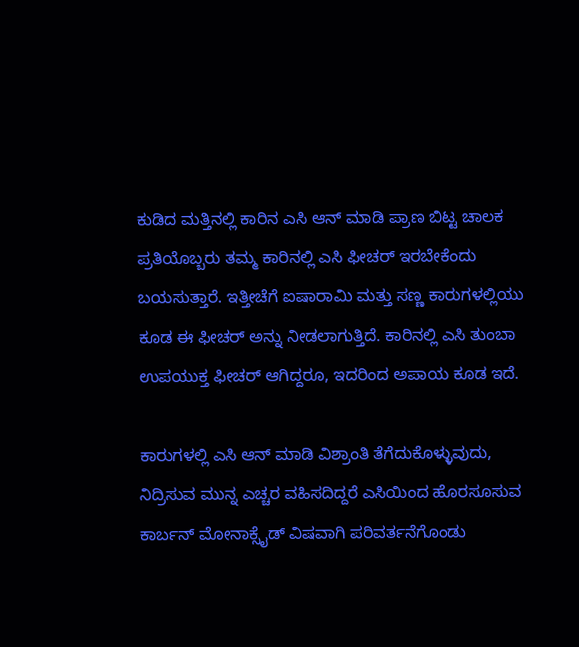ಕುಡಿದ ಮತ್ತಿನಲ್ಲಿ ಕಾರಿನ ಎಸಿ ಆನ್ ಮಾಡಿ ಪ್ರಾಣ ಬಿಟ್ಟ ಚಾಲಕ
ಪ್ರತಿಯೊಬ್ಬರು ತಮ್ಮ ಕಾರಿನಲ್ಲಿ ಎಸಿ ಫೀಚರ್ ಇರಬೇಕೆಂದು ಬಯಸುತ್ತಾರೆ. ಇತ್ತೀಚೆಗೆ ಐಷಾರಾಮಿ ಮತ್ತು ಸಣ್ಣ ಕಾರುಗಳಲ್ಲಿಯು ಕೂಡ ಈ ಫೀಚರ್ ಅನ್ನು ನೀಡಲಾಗುತ್ತಿದೆ. ಕಾರಿನಲ್ಲಿ ಎಸಿ ತುಂಬಾ ಉಪಯುಕ್ತ ಫೀಚರ್ ಆಗಿದ್ದರೂ, ಇದರಿಂದ ಅಪಾಯ ಕೂಡ ಇದೆ.

ಕಾರುಗಳಲ್ಲಿ ಎಸಿ ಆನ್ ಮಾಡಿ ವಿಶ್ರಾಂತಿ ತೆಗೆದುಕೊಳ್ಳುವುದು, ನಿದ್ರಿಸುವ ಮುನ್ನ ಎಚ್ಚರ ವಹಿಸದಿದ್ದರೆ ಎಸಿಯಿಂದ ಹೊರಸೂಸುವ ಕಾರ್ಬನ್ ಮೋನಾಕ್ಸೈಡ್ ವಿಷವಾಗಿ ಪರಿವರ್ತನೆಗೊಂಡು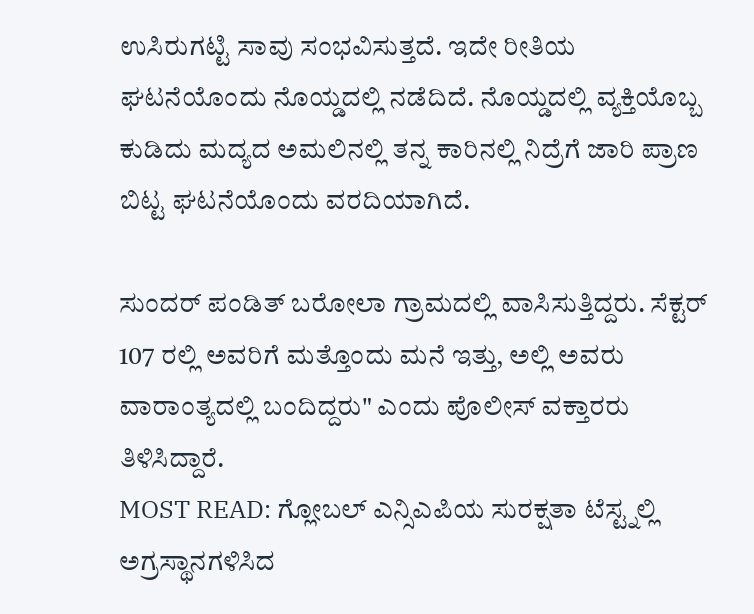ಉಸಿರುಗಟ್ಟಿ ಸಾವು ಸಂಭವಿಸುತ್ತದೆ. ಇದೇ ರೀತಿಯ ಘಟನೆಯೊಂದು ನೊಯ್ಡದಲ್ಲಿ ನಡೆದಿದೆ. ನೊಯ್ಡದಲ್ಲಿ ವ್ಯಕ್ತಿಯೊಬ್ಬ ಕುಡಿದು ಮದ್ಯದ ಅಮಲಿನಲ್ಲಿ ತನ್ನ ಕಾರಿನಲ್ಲಿ ನಿದ್ರೆಗೆ ಜಾರಿ ಪ್ರಾಣ ಬಿಟ್ಟ ಘಟನೆಯೊಂದು ವರದಿಯಾಗಿದೆ.

ಸುಂದರ್ ಪಂಡಿತ್ ಬರೋಲಾ ಗ್ರಾಮದಲ್ಲಿ ವಾಸಿಸುತ್ತಿದ್ದರು. ಸೆಕ್ಟರ್ 107 ರಲ್ಲಿ ಅವರಿಗೆ ಮತ್ತೊಂದು ಮನೆ ಇತ್ತು, ಅಲ್ಲಿ ಅವರು ವಾರಾಂತ್ಯದಲ್ಲಿ ಬಂದಿದ್ದರು" ಎಂದು ಪೊಲೀಸ್ ವಕ್ತಾರರು ತಿಳಿಸಿದ್ದಾರೆ.
MOST READ: ಗ್ಲೋಬಲ್ ಎನ್ಸಿಎಪಿಯ ಸುರಕ್ಷತಾ ಟೆಸ್ಟ್ನಲ್ಲಿ ಅಗ್ರಸ್ಥಾನಗಳಿಸಿದ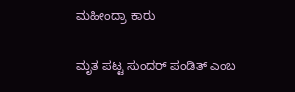ಮಹೀಂದ್ರಾ ಕಾರು

ಮೃತ ಪಟ್ಟ ಸುಂದರ್ ಪಂಡಿತ್ ಎಂಬ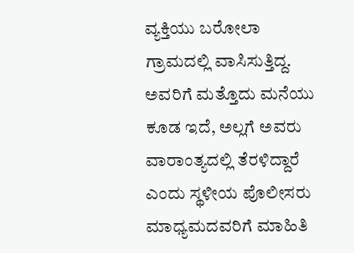ವ್ಯಕ್ತಿಯು ಬರೋಲಾ ಗ್ರಾಮದಲ್ಲಿ ವಾಸಿಸುತ್ತಿದ್ದ. ಅವರಿಗೆ ಮತ್ತೊದು ಮನೆಯು ಕೂಡ ಇದೆ, ಅಲ್ಲಗೆ ಅವರು ವಾರಾಂತ್ಯದಲ್ಲಿ ತೆರಳಿದ್ದಾರೆ ಎಂದು ಸ್ಥಳೀಯ ಪೊಲೀಸರು ಮಾಧ್ಯಮದವರಿಗೆ ಮಾಹಿತಿ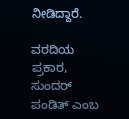ನೀಡಿದ್ದಾರೆ.

ವರದಿಯ ಪ್ರಕಾರ, ಸುಂದರ್ ಪಂಡಿತ್ ಎಂಬ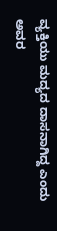ವ್ಯಕ್ತಿಯು ಮದ್ಯದ ದಾಸನಾಗಿದ್ದ ಎಂದು ಅವರ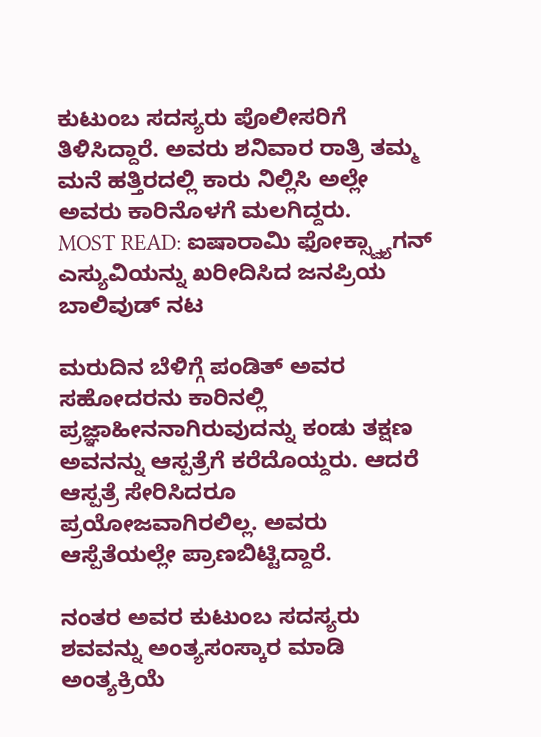ಕುಟುಂಬ ಸದಸ್ಯರು ಪೊಲೀಸರಿಗೆ ತಿಳಿಸಿದ್ದಾರೆ. ಅವರು ಶನಿವಾರ ರಾತ್ರಿ ತಮ್ಮ ಮನೆ ಹತ್ತಿರದಲ್ಲಿ ಕಾರು ನಿಲ್ಲಿಸಿ ಅಲ್ಲೇ ಅವರು ಕಾರಿನೊಳಗೆ ಮಲಗಿದ್ದರು.
MOST READ: ಐಷಾರಾಮಿ ಫೋಕ್ಸ್ವ್ಯಾಗನ್ ಎಸ್ಯುವಿಯನ್ನು ಖರೀದಿಸಿದ ಜನಪ್ರಿಯ ಬಾಲಿವುಡ್ ನಟ

ಮರುದಿನ ಬೆಳಿಗ್ಗೆ ಪಂಡಿತ್ ಅವರ ಸಹೋದರನು ಕಾರಿನಲ್ಲಿ ಪ್ರಜ್ಞಾಹೀನನಾಗಿರುವುದನ್ನು ಕಂಡು ತಕ್ಷಣ ಅವನನ್ನು ಆಸ್ಪತ್ರೆಗೆ ಕರೆದೊಯ್ದರು. ಆದರೆ ಆಸ್ಪತ್ರೆ ಸೇರಿಸಿದರೂ ಪ್ರಯೋಜವಾಗಿರಲಿಲ್ಲ. ಅವರು ಆಸ್ಪೆತೆಯಲ್ಲೇ ಪ್ರಾಣಬಿಟ್ಟಿದ್ದಾರೆ.

ನಂತರ ಅವರ ಕುಟುಂಬ ಸದಸ್ಯರು ಶವವನ್ನು ಅಂತ್ಯಸಂಸ್ಕಾರ ಮಾಡಿ ಅಂತ್ಯಕ್ರಿಯೆ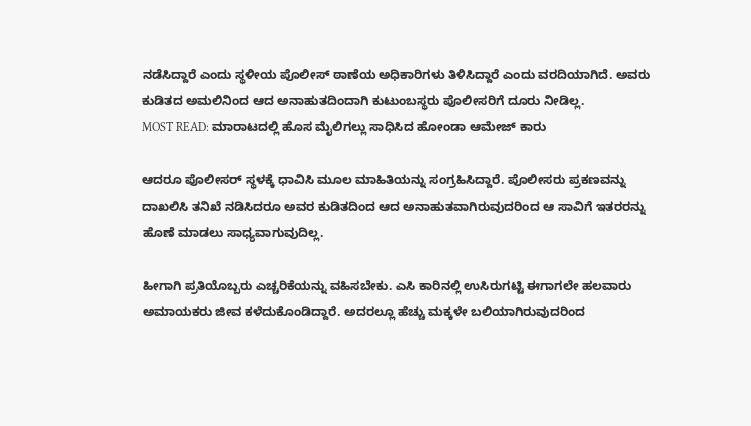ನಡೆಸಿದ್ದಾರೆ ಎಂದು ಸ್ಥಳೀಯ ಪೊಲೀಸ್ ಠಾಣೆಯ ಅಧಿಕಾರಿಗಳು ತಿಳಿಸಿದ್ದಾರೆ ಎಂದು ವರದಿಯಾಗಿದೆ. ಅವರು ಕುಡಿತದ ಅಮಲಿನಿಂದ ಆದ ಅನಾಹುತದಿಂದಾಗಿ ಕುಟುಂಬಸ್ಥರು ಪೊಲೀಸರಿಗೆ ದೂರು ನೀಡಿಲ್ಲ.
MOST READ: ಮಾರಾಟದಲ್ಲಿ ಹೊಸ ಮೈಲಿಗಲ್ಲು ಸಾಧಿಸಿದ ಹೋಂಡಾ ಆಮೇಜ್ ಕಾರು

ಆದರೂ ಪೊಲೀಸರ್ ಸ್ಥಳಕ್ಕೆ ಧಾವಿಸಿ ಮೂಲ ಮಾಹಿತಿಯನ್ನು ಸಂಗ್ರಹಿಸಿದ್ದಾರೆ. ಪೊಲೀಸರು ಪ್ರಕಣವನ್ನು ದಾಖಲಿಸಿ ತನಿಖೆ ನಡಿಸಿದರೂ ಅವರ ಕುಡಿತದಿಂದ ಆದ ಅನಾಹುತವಾಗಿರುವುದರಿಂದ ಆ ಸಾವಿಗೆ ಇತರರನ್ನು ಹೊಣೆ ಮಾಡಲು ಸಾಧ್ಯವಾಗುವುದಿಲ್ಲ.

ಹೀಗಾಗಿ ಪ್ರತಿಯೊಬ್ಬರು ಎಚ್ಚರಿಕೆಯನ್ನು ವಹಿಸಬೇಕು. ಎಸಿ ಕಾರಿನಲ್ಲಿ ಉಸಿರುಗಟ್ಟಿ ಈಗಾಗಲೇ ಹಲವಾರು ಅಮಾಯಕರು ಜೀವ ಕಳೆದುಕೊಂಡಿದ್ದಾರೆ. ಅದರಲ್ಲೂ ಹೆಚ್ಚು ಮಕ್ಕಳೇ ಬಲಿಯಾಗಿರುವುದರಿಂದ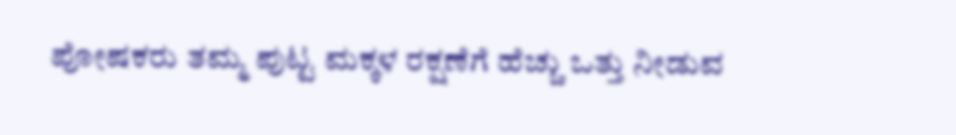ಪೋಷಕರು ತಮ್ಮ ಪುಟ್ಟ ಮಕ್ಕಳ ರಕ್ಷಣೆಗೆ ಹೆಚ್ಚು ಒತ್ತು ನೀಡುವ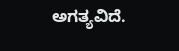ಅಗತ್ಯವಿದೆ.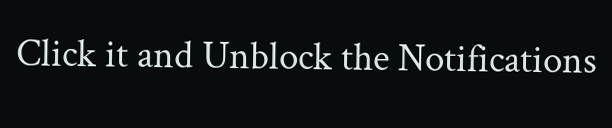Click it and Unblock the Notifications